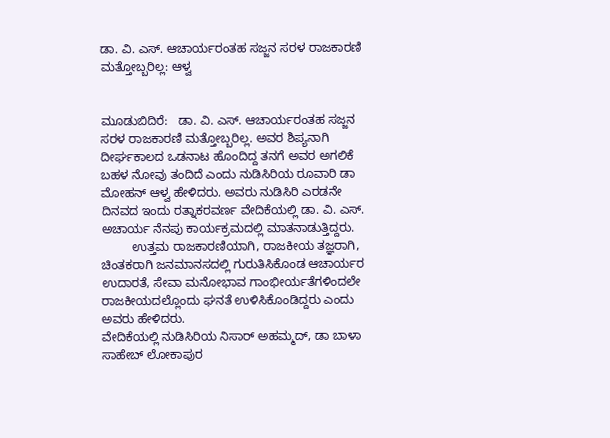ಡಾ. ವಿ. ಎಸ್. ಆಚಾರ್ಯರಂತಹ ಸಜ್ಜನ ಸರಳ ರಾಜಕಾರಣಿ ಮತ್ತೋಬ್ಬರಿಲ್ಲ: ಆಳ್ವ


ಮೂಡುಬಿದಿರೆ:   ಡಾ. ವಿ. ಎಸ್. ಆಚಾರ್ಯರಂತಹ ಸಜ್ಜನ ಸರಳ ರಾಜಕಾರಣಿ ಮತ್ತೋಬ್ಬರಿಲ್ಲ. ಅವರ ಶಿಪ್ಯನಾಗಿ ದೀರ್ಘಕಾಲದ ಒಡನಾಟ ಹೊಂದಿದ್ದ ತನಗೆ ಅವರ ಅಗಲಿಕೆ ಬಹಳ ನೋವು ತಂದಿದೆ ಎಂದು ನುಡಿಸಿರಿಯ ರೂವಾರಿ ಡಾ ಮೋಹನ್ ಆಳ್ವ ಹೇಳಿದರು. ಅವರು ನುಡಿಸಿರಿ ಎರಡನೇ ದಿನವದ ಇಂದು ರತ್ನಾಕರವರ್ಣ ವೇದಿಕೆಯಲ್ಲಿ ಡಾ. ವಿ. ಎಸ್. ಅಚಾರ್ಯ ನೆನಪು ಕಾರ್ಯಕ್ರಮದಲ್ಲಿ ಮಾತನಾಡುತ್ತಿದ್ದರು.
         ಉತ್ತಮ ರಾಜಕಾರಣಿಯಾಗಿ, ರಾಜಕೀಯ ತಜ್ಞರಾಗಿ, ಚಿಂತಕರಾಗಿ ಜನಮಾನಸದಲ್ಲಿ ಗುರುತಿಸಿಕೊಂಡ ಆಚಾರ್ಯರ ಉದಾರತೆ, ಸೇವಾ ಮನೋಭಾವ ಗಾಂಭೀರ್ಯತೆಗಳಿಂದಲೇ ರಾಜಕೀಯದಲ್ಲೊಂದು ಘನತೆ ಉಳಿಸಿಕೊಂಡಿದ್ದರು ಎಂದು ಅವರು ಹೇಳಿದರು.
ವೇದಿಕೆಯಲ್ಲಿ ನುಡಿಸಿರಿಯ ನಿಸಾರ್ ಅಹಮ್ಮದ್, ಡಾ ಬಾಳಾ ಸಾಹೇಬ್ ಲೋಕಾಪುರ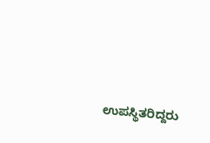ಉಪಸ್ಥಿತರಿದ್ದರು